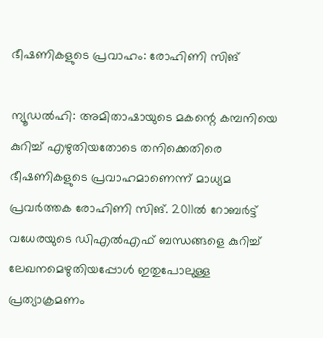ഭീഷണികളുടെ പ്രവാഹം: രോഹിണി സിങ്

ന്യൂഡല്‍ഹി: അമിതാഷായുടെ മകന്റെ കമ്പനിയെ കുറിച്ച് എഴുതിയതോടെ തനിക്കെതിരെ ഭീഷണികളുടെ പ്രവാഹമാണെന്ന് മാധ്യമ പ്രവര്‍ത്തക രോഹിണി സിങ്. 2011ല്‍ റോബര്‍ട്ട് വധേരയുടെ ഡിഎല്‍എഫ് ബന്ധങ്ങളെ കുറിച്ച് ലേഖനമെഴുതിയപ്പോള്‍ ഇതുപോലുള്ള പ്രത്യാക്രമണം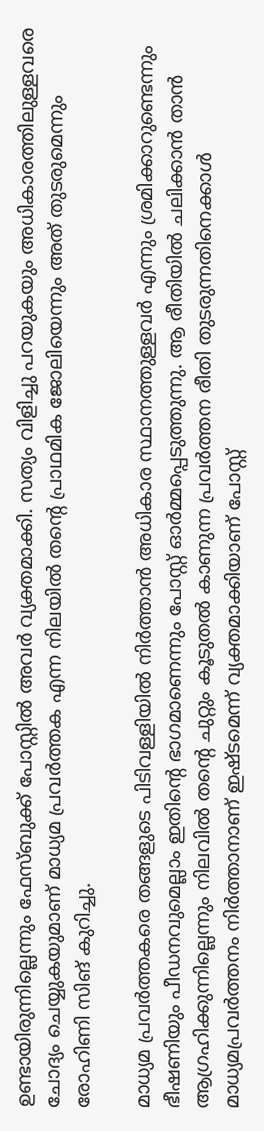ഉണ്ടായിരുന്നില്ലെന്നും ഫേസ്ബുക്ക് പോസ്റ്റില്‍ അവര്‍ വ്യക്തമാക്കി. സത്യം വിളിച്ചു പറയുകയും അധികാരത്തിലുള്ളവരെ ചോദ്യം ചെയ്യുകയുമാണ് മാധ്യമ പ്രവര്‍ത്തക എന്ന നിലയില്‍ തന്റെ പ്രാഥമിക ജോലിയെന്നും അത് തുടരുമെന്നും രോഹിണി സിങ് കുറിച്ചു.

മാധ്യമ പ്രവര്‍ത്തകരെ തങ്ങളുടെ പിടിവള്ളിയില്‍ നിര്‍ത്താന്‍ അധികാര സ്ഥാനത്തുള്ളവര്‍ എന്നും ശ്രമിക്കാറുണ്ടെന്നും ഭീഷണിയും പീഡനവുമെല്ലാം ഇതിന്റെ ഭാഗമാണെന്നും പോസ്റ്റ് ഓര്‍മ്മപ്പെടുത്തുന്നു. ആ രീതിയില്‍ ചലിക്കാന്‍ താന്‍ ആഗ്രഹിക്കുന്നില്ലെന്നും നിലവില്‍ തന്റെ ചുറ്റും കൂടുതല്‍ കാണുന്ന പ്രവര്‍ത്തന രീതി തുടരുന്നതിനെക്കാള്‍ മാധ്യമപ്രവര്‍ത്തനം നിര്‍ത്താനാണ് ഇഷ്ടമെന്ന് വ്യക്തമാക്കിയാണ് പോസ്റ്റ്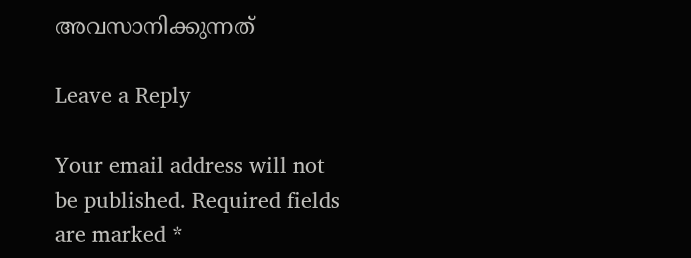അവസാനിക്കുന്നത്

Leave a Reply

Your email address will not be published. Required fields are marked *